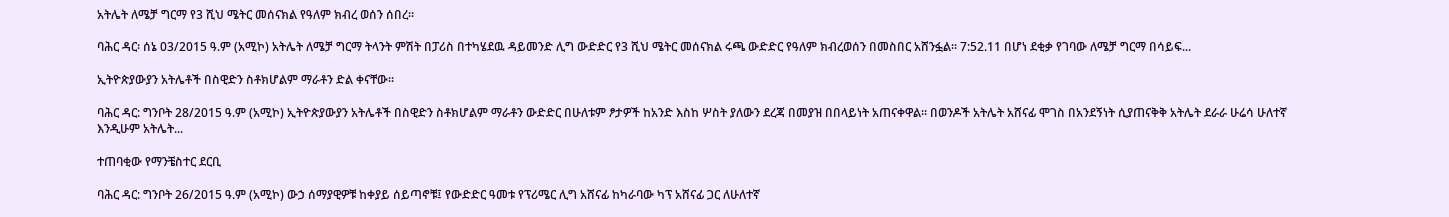አትሌት ለሜቻ ግርማ የ3 ሺህ ሜትር መሰናክል የዓለም ክብረ ወሰን ሰበረ።

ባሕር ዳር፡ ሰኔ 03/2015 ዓ.ም (አሚኮ) አትሌት ለሜቻ ግርማ ትላንት ምሽት በፓሪስ በተካሄደዉ ዳይመንድ ሊግ ውድድር የ3 ሺህ ሜትር መሰናክል ሩጫ ውድድር የዓለም ክብረወሰን በመስበር አሸንፏል። 7:52.11 በሆነ ደቂቃ የገባው ለሜቻ ግርማ በሳይፍ...

ኢትዮጵያውያን አትሌቶች በስዊድን ስቶክሆልም ማራቶን ድል ቀናቸው፡፡

ባሕር ዳር: ግንቦት 28/2015 ዓ.ም (አሚኮ) ኢትዮጵያውያን አትሌቶች በስዊድን ስቶክሆልም ማራቶን ውድድር በሁለቱም ፆታዎች ከአንድ እስከ ሦስት ያለውን ደረጃ በመያዝ በበላይነት አጠናቀዋል። በወንዶች አትሌት አሸናፊ ሞገስ በአንደኝነት ሲያጠናቅቅ አትሌት ደራራ ሁሬሳ ሁለተኛ እንዲሁም አትሌት...

ተጠባቂው የማንቼስተር ደርቢ

ባሕር ዳር: ግንቦት 26/2015 ዓ.ም (አሚኮ) ውኃ ሰማያዊዎቹ ከቀያይ ሰይጣኖቹ፤ የውድድር ዓመቱ የፕሪሜር ሊግ አሸናፊ ከካራባው ካፕ አሸናፊ ጋር ለሁለተኛ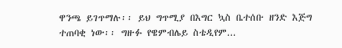ዋንጫ ይገጥማሉ፡፡ ይህ ግጥሚያ በእግር ኳስ ቤተሰቡ ዘንድ እጅግ ተጠባቂ ነው፡፡ ግዙፉ የዌምብሌይ ስቴዲየም...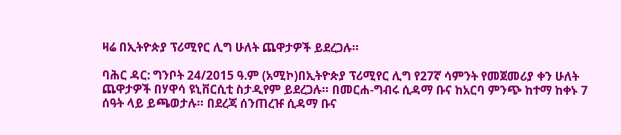ዛሬ በኢትዮጵያ ፕሪሚየር ሊግ ሁለት ጨዋታዎች ይደረጋሉ።

ባሕር ዳር: ግንቦት 24/2015 ዓ.ም (አሚኮ)በኢትዮጵያ ፕሪሚየር ሊግ የ27ኛ ሳምንት የመጀመሪያ ቀን ሁለት ጨዋታዎች በሃዋሳ ዩኒቨርሲቲ ስታዲየም ይደረጋሉ። በመርሐ-ግብሩ ሲዳማ ቡና ከአርባ ምንጭ ከተማ ከቀኑ 7 ሰዓት ላይ ይጫወታሉ። በደረጃ ሰንጠረዡ ሲዳማ ቡና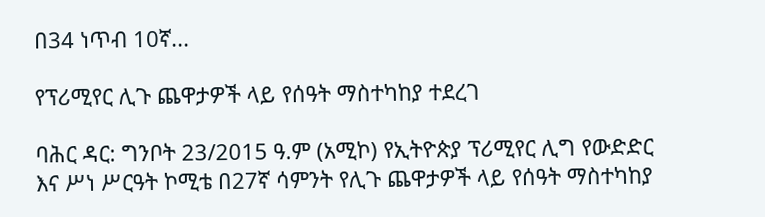በ34 ነጥብ 10ኛ...

የፕሪሚየር ሊጉ ጨዋታዎች ላይ የሰዓት ማስተካከያ ተደረገ

ባሕር ዳር: ግንቦት 23/2015 ዓ.ም (አሚኮ) የኢትዮጵያ ፕሪሚየር ሊግ የውድድር እና ሥነ ሥርዓት ኮሚቴ በ27ኛ ሳምንት የሊጉ ጨዋታዎች ላይ የሰዓት ማስተካከያ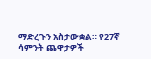ማድረጉን አስታውቋል። የ27ኛ ሳምንት ጨዋታዎች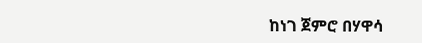ከነገ ጀምሮ በሃዋሳ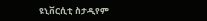ዩኒቨርሲቲ ስታዲየም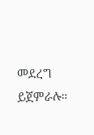መደረግ ይጀምራሉ።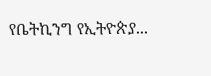የቤትኪንግ የኢትዮጵያ...